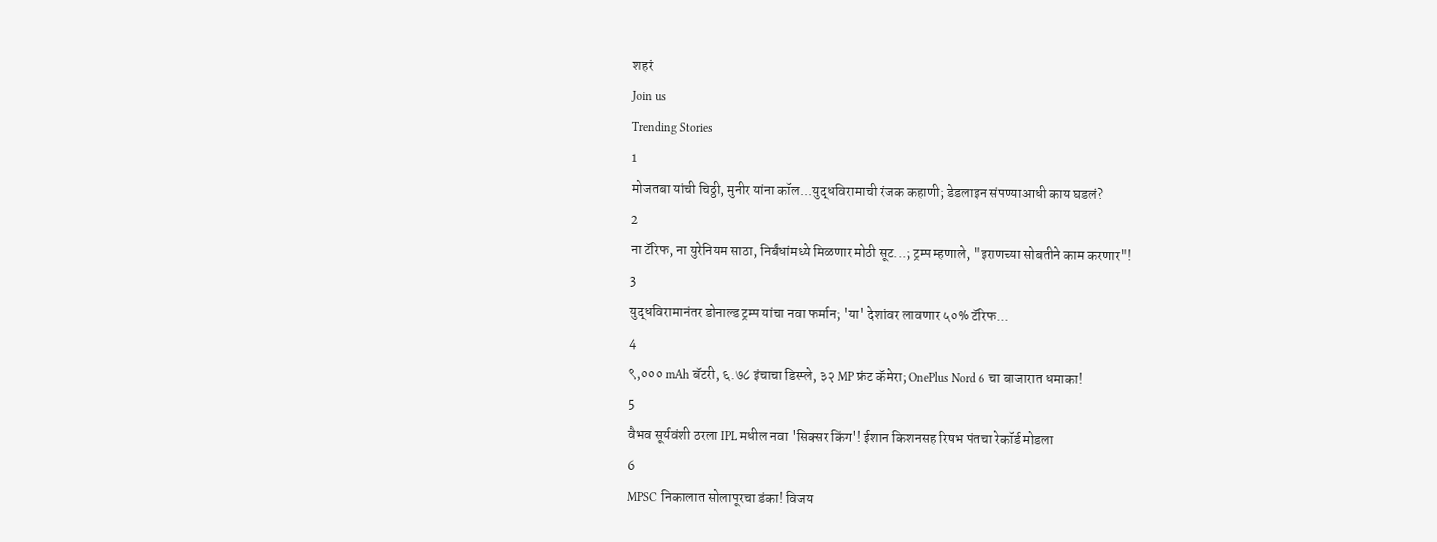शहरं
Join us
Trending Stories
1
मोजतबा यांची चिठ्ठी, मुनीर यांना कॉल...युद्धविरामाची रंजक कहाणी; डेडलाइन संपण्याआधी काय घडलं?
2
ना टॅरिफ, ना युरेनियम साठा, निर्बंधांमध्ये मिळणार मोठी सूट...; ट्रम्प म्हणाले, "इराणच्या सोबतीने काम करणार"!
3
युद्धविरामानंतर डोनाल्ड ट्रम्प यांचा नवा फर्मान; 'या' देशांवर लावणार ५०% टॅरिफ...
4
९,००० mAh बॅटरी, ६.७८ इंचाचा डिस्प्ले, ३२ MP फ्रंट कॅमेरा; OnePlus Nord 6 चा बाजारात धमाका!
5
वैभव सूर्यवंशी ठरला IPL मधील नवा 'सिक्सर किंग'! ईशान किशनसह रिषभ पंतचा रेकॉर्ड मोडला
6
MPSC निकालात सोलापूरचा डंका! विजय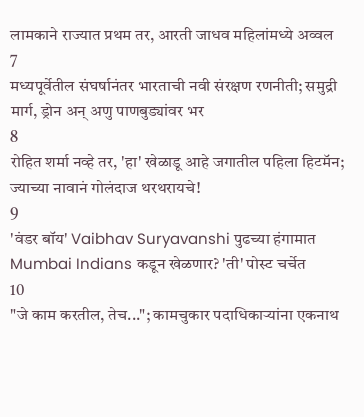लामकाने राज्यात प्रथम तर, आरती जाधव महिलांमध्ये अव्वल
7
मध्यपूर्वेतील संघर्षानंतर भारताची नवी संरक्षण रणनीती; समुद्री मार्ग, ड्रोन अन् अणु पाणबुड्यांवर भर
8
रोहित शर्मा नव्हे तर, 'हा' खेळाडू आहे जगातील पहिला हिटमॅन; ज्याच्या नावानं गोलंदाज थरथरायचे!
9
'वंडर बॉय' Vaibhav Suryavanshi पुढच्या हंगामात Mumbai Indians कडून खेळणार? 'ती' पोस्ट चर्चेत
10
"जे काम करतील, तेच..."; कामचुकार पदाधिकाऱ्यांना एकनाथ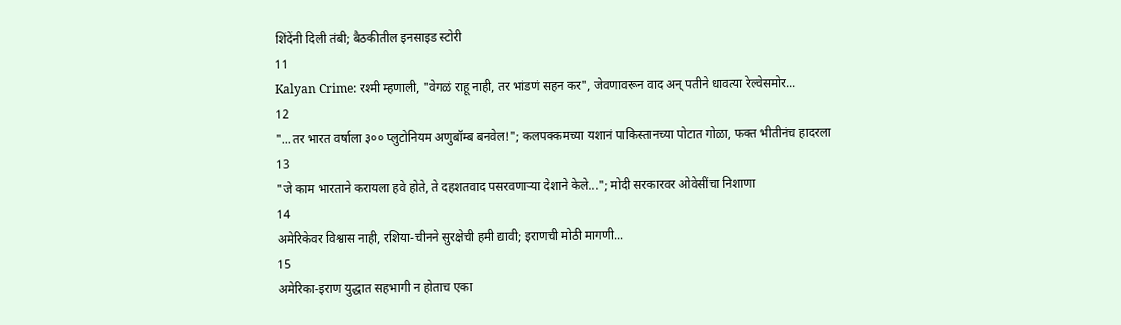शिंदेंनी दिली तंबी; बैठकीतील इनसाइड स्टोरी
11
Kalyan Crime: रश्मी म्हणाली, "वेगळं राहू नाही, तर भांडणं सहन कर", जेवणावरून वाद अन् पतीने धावत्या रेल्वेसमोर...
12
"...तर भारत वर्षाला ३०० प्लुटोनियम अणुबॉम्ब बनवेल!"; कलपक्कमच्या यशानं पाकिस्तानच्या पोटात गोळा, फक्त भीतीनंच हादरला
13
"जे काम भारताने करायला हवे होते, ते दहशतवाद पसरवणाऱ्या देशाने केले..."; मोदी सरकारवर ओवेसींचा निशाणा
14
अमेरिकेवर विश्वास नाही, रशिया-चीनने सुरक्षेची हमी द्यावी; इराणची मोठी मागणी...
15
अमेरिका-इराण युद्धात सहभागी न होताच एका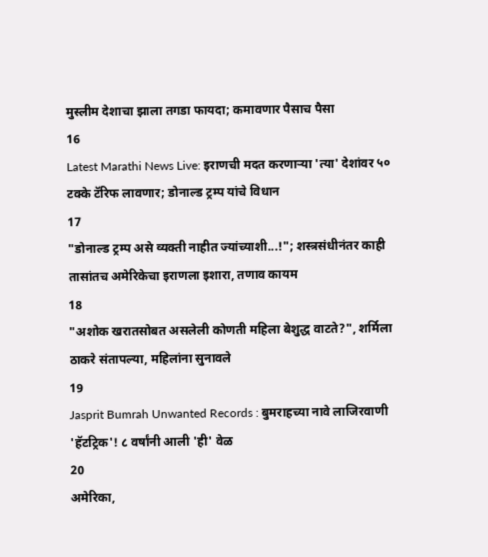मुस्लीम देशाचा झाला तगडा फायदा; कमावणार पैसाच पैसा
16
Latest Marathi News Live: इराणची मदत करणाऱ्या 'त्या' देशांवर ५० टक्के टॅरिफ लावणार; डोनाल्ड ट्रम्प यांचे विधान
17
"डोनाल्ड ट्रम्प असे व्यक्ती नाहीत ज्यांच्याशी...!"; शस्त्रसंधीनंतर काही तासांतच अमेरिकेचा इराणला इशारा, तणाव कायम
18
"अशोक खरातसोबत असलेली कोणती महिला बेशुद्ध वाटते?", शर्मिला ठाकरे संतापल्या, महिलांना सुनावले
19
Jasprit Bumrah Unwanted Records : बुमराहच्या नावे लाजिरवाणी 'हॅटट्रिक'! ८ वर्षांनी आली 'ही' वेळ
20
अमेरिका,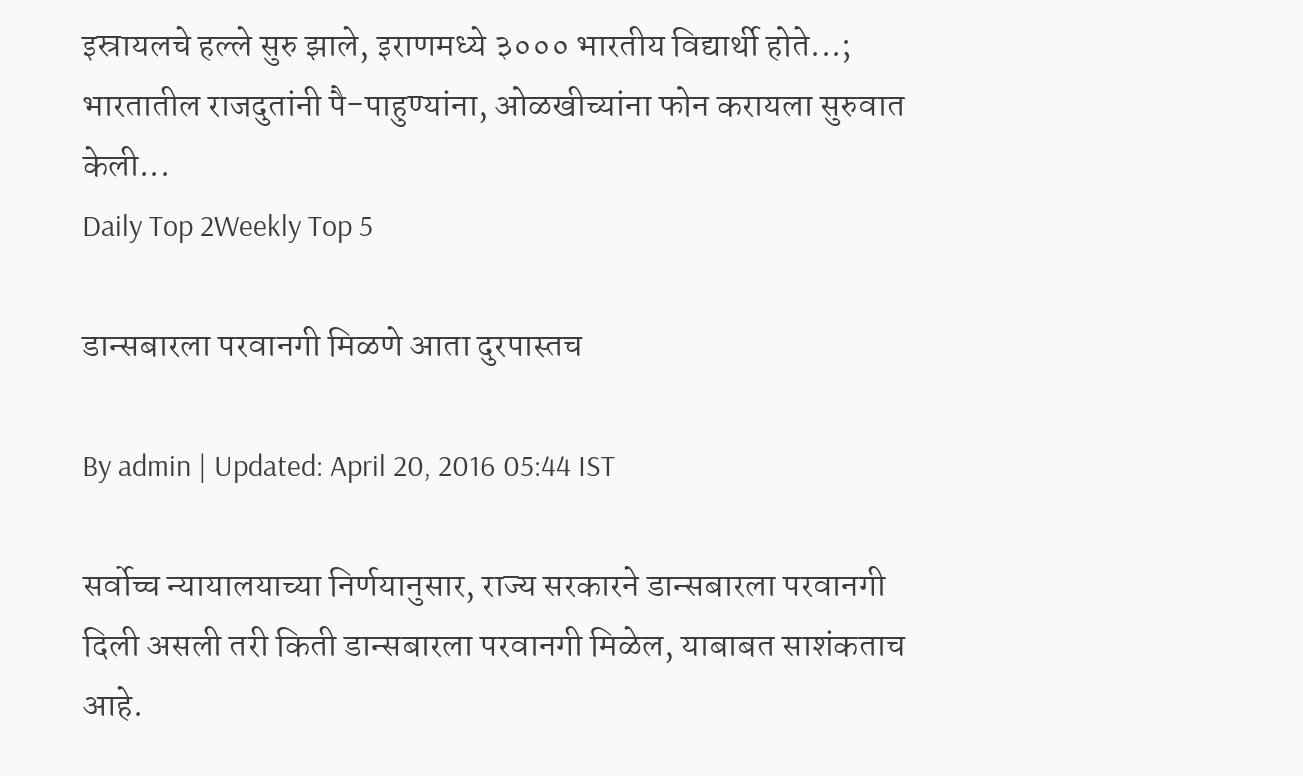इस्रायलचे हल्ले सुरु झाले, इराणमध्ये ३००० भारतीय विद्यार्थी होते...; भारतातील राजदुतांनी पै-पाहुण्यांना, ओळखीच्यांना फोन करायला सुरुवात केली...
Daily Top 2Weekly Top 5

डान्सबारला परवानगी मिळणे आता दुरपास्तच

By admin | Updated: April 20, 2016 05:44 IST

सर्वोच्च न्यायालयाच्या निर्णयानुसार, राज्य सरकारने डान्सबारला परवानगी दिली असली तरी किती डान्सबारला परवानगी मिळेल, याबाबत साशंकताच आहे.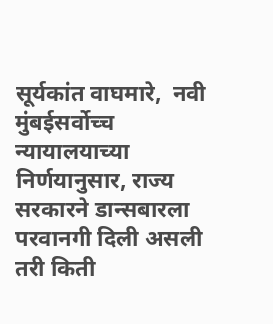सूर्यकांत वाघमारे,  नवी मुंबईसर्वोच्च न्यायालयाच्या निर्णयानुसार, राज्य सरकारने डान्सबारला परवानगी दिली असली तरी किती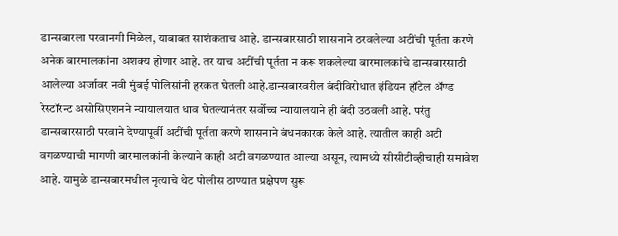डान्सबारला परवानगी मिळेल, याबाबत साशंकताच आहे. डान्सबारसाठी शासनाने ठरवलेल्या अटींची पूर्तता करणे अनेक बारमालकांना अशक्य होणार आहे. तर याच अटींची पूर्तता न करू शकलेल्या बारमालकांचे डान्सबारसाठी आलेल्या अर्जावर नवी मुंबई पोलिसांनी हरकत घेतली आहे.डान्सबारवरील बंदीविरोधात इंडियन हॉटेल अ‍ॅण्ड रेस्टॉरन्ट असोसिएशनने न्यायालयात धाव घेतल्यानंतर सर्वोच्च न्यायालयाने ही बंदी उठवली आहे. परंतु डान्सबारसाठी परवाने देण्यापूर्वी अटींची पूर्तता करणे शासनाने बंधनकारक केले आहे. त्यातील काही अटी वगळण्याची मागणी बारमालकांनी केल्याने काही अटी वगळण्यात आल्या असून, त्यामध्ये सीसीटीव्हीचाही समावेश आहे. यामुळे डान्सबारमधील नृत्याचे थेट पोलीस ठाण्यात प्रक्षेपण सुरू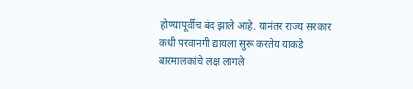होण्यापूर्वीच बंद झाले आहे. यानंतर राज्य सरकार कधी परवानगी द्यायला सुरू करतेय याकडे बारमालकांचे लक्ष लागले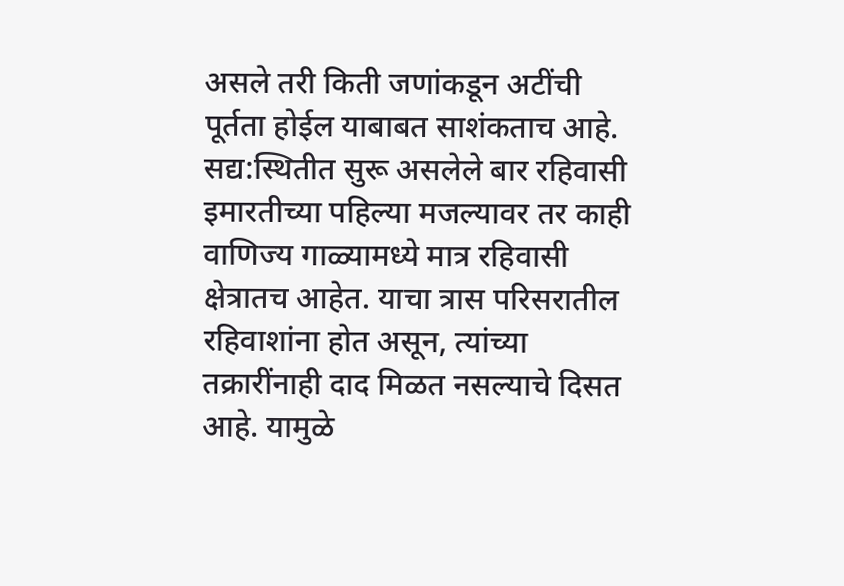असले तरी किती जणांकडून अटींची पूर्तता होईल याबाबत साशंकताच आहे. सद्य:स्थितीत सुरू असलेले बार रहिवासी इमारतीच्या पहिल्या मजल्यावर तर काही वाणिज्य गाळ्यामध्ये मात्र रहिवासी क्षेत्रातच आहेत. याचा त्रास परिसरातील रहिवाशांना होत असून, त्यांच्या तक्रारींनाही दाद मिळत नसल्याचे दिसत आहे. यामुळे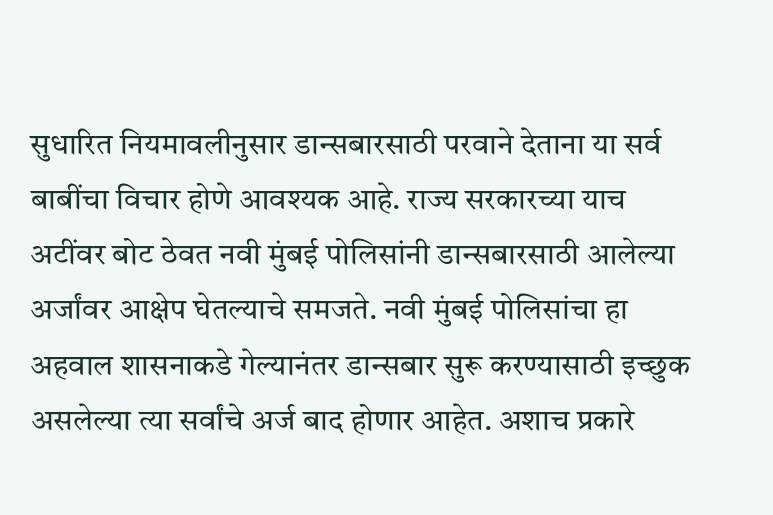सुधारित नियमावलीनुसार डान्सबारसाठी परवाने देताना या सर्व बाबींचा विचार होणे आवश्यक आहे. राज्य सरकारच्या याच अटींवर बोट ठेवत नवी मुंबई पोलिसांनी डान्सबारसाठी आलेल्या अर्जांवर आक्षेप घेतल्याचे समजते. नवी मुंबई पोलिसांचा हा अहवाल शासनाकडे गेल्यानंतर डान्सबार सुरू करण्यासाठी इच्छुक असलेल्या त्या सर्वांचे अर्ज बाद होणार आहेत. अशाच प्रकारे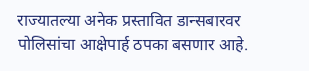राज्यातल्या अनेक प्रस्तावित डान्सबारवर पोलिसांचा आक्षेपार्ह ठपका बसणार आहे.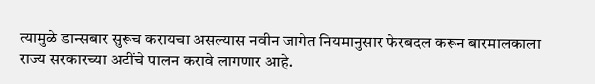त्यामुळे डान्सबार सुरूच करायचा असल्यास नवीन जागेत नियमानुसार फेरबदल करून बारमालकाला राज्य सरकारच्या अटींचे पालन करावे लागणार आहे.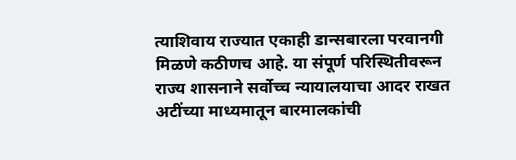त्याशिवाय राज्यात एकाही डान्सबारला परवानगी मिळणे कठीणच आहे. या संपूर्ण परिस्थितीवरून राज्य शासनाने सर्वोच्च न्यायालयाचा आदर राखत अटींच्या माध्यमातून बारमालकांची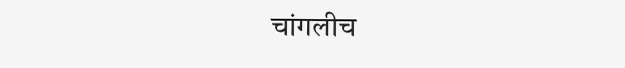चांगलीच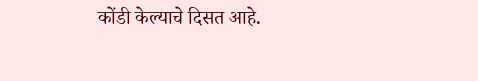कोंडी केल्याचे दिसत आहे.